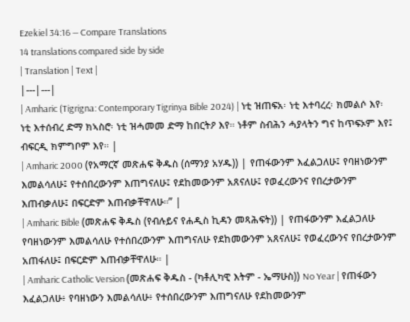Ezekiel 34:16 — Compare Translations
14 translations compared side by side
| Translation | Text |
|---|---|
| Amharic (Tigrigna: Contemporary Tigrinya Bible 2024) | ነቲ ዝጠፍአ፡ ነቲ እተባረረ፡ ክመልሶ እየ፡ ነቲ እተሰብረ ድማ ክኣስሮ፡ ነቲ ዝሓመመ ድማ ከበርትዖ እየ። ነቶም ስብሕን ሓያላትን ግና ከጥፍኦም እየ፤ ብፍርዲ ክምግቦም እየ። |
| Amharic 2000 (የአማርኛ መጽሐፍ ቅዱስ (ሰማንያ አሃዱ)) | የጠፋውንም እፈልጋለሁ፤ የባዘነውንም እመልሳለሁ፤ የተሰበረውንም እጠግናለሁ፤ የደከመውንም አጸናለሁ፤ የወፈረውንና የበረታውንም እጠብቃለሁ፤ በፍርድም እጠብቃቸዋለሁ።” |
| Amharic Bible (መጽሐፍ ቅዱስ (የብሉይና የሐዲስ ኪዳን መጻሕፍት)) | የጠፋውንም እፈልጋለሁ የባዘነውንም እመልሳለሁ የተሰበረውንም እጠግናለሁ የደከመውንም አጸናለሁ፤ የወፈረውንና የበረታውንም አጠፋለሁ፤ በፍርድም እጠብቃቸዋለሁ። |
| Amharic Catholic Version (መጽሐፍ ቅዱስ - (ካቶሊካዊ እትም - ኤማሁስ)) No Year | የጠፋውን እፈልጋለሁ፥ የባዘነውን እመልሳለሁ፥ የተሰበረውንም እጠግናለሁ የደከመውንም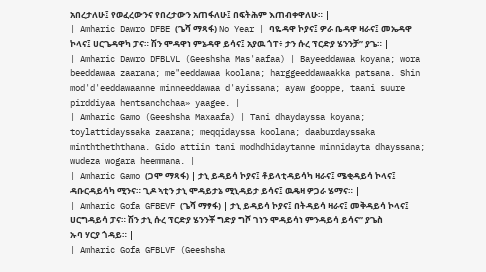አበረታለሁ፤ የወፈረውንና የበረታውን አጠፋለሁ፤ በፍትሕም እጠብቀዋለሁ። |
| Amharic Dawro DFBE (ጌሻ ማጻፋ) No Year | ባዬዳዋ ኮያና፤ ዎራ ቤዳዋ ዛራና፤ መኤዳዋ ኮላና፤ ሀርጌዳዋካ ፓና። ሽን ሞዳዋነ ምኔዳዋ ይሳና፤ አያዉ ጎፐ፥ ታን ሱረ ፕርድያ ሄንንቻ” ያጌ። |
| Amharic Dawro DFBLVL (Geeshsha Mas'aafaa) | Bayeeddawaa koyana; wora beeddawaa zaarana; me"eeddawaa koolana; harggeeddawaakka patsana. Shin mod'd'eeddawaanne minneeddawaa d'ayissana; ayaw gooppe, taani suure pirddiyaa hentsanchchaa» yaagee. |
| Amharic Gamo (Geeshsha Maxaafa) | Tani dhaydayssa koyana; toylattidayssaka zaarana; meqqidayssa koolana; daaburdayssaka minththeththana. Gido attiin tani modhdhidaytanne minnidayta dhayssana; wudeza wogara heemmana. |
| Amharic Gamo (ጋሞ ማጻፋ) | ታኒ ይዳይሳ ኮያና፤ ቶይላቲዳይሳካ ዛራና፤ ሜቂዳይሳ ኮላና፤ ዳቡርዳይሳካ ሚንና። ጊዶ ኣቲን ታኒ ሞዳይታኔ ሚኒዳይታ ይሳና፤ ዉዴዛ ዎጋራ ሄማና። |
| Amharic Gofa GFBEVF (ጌሻ ማፃፋ) | ታኒ ይዳይሳ ኮያና፤ በትዳይሳ ዛራና፤ መቅዳይሳ ኮላና፤ ሀርግዳይሳ ፓና። ሽን ታኒ ሱረ ፕርድያ ሄንንቾ ግድያ ግሾ ገነን ሞዳይሳነ ምንዳይሳ ይሳና” ያጌስ ኡባ ሃርያ ጎዳይ። |
| Amharic Gofa GFBLVF (Geeshsha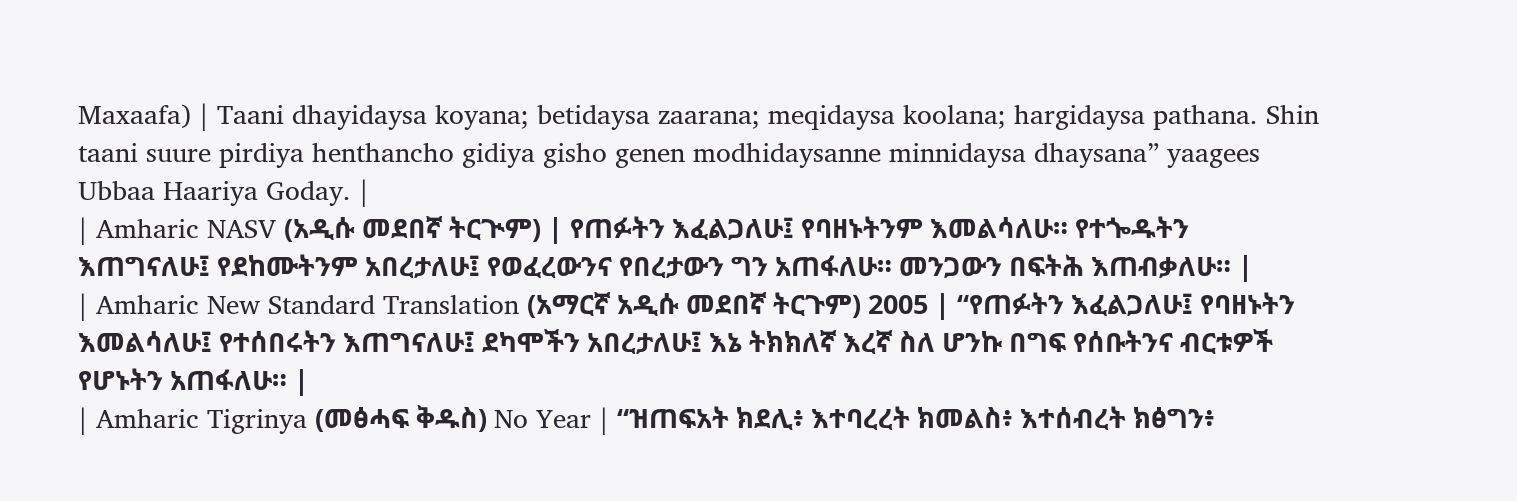Maxaafa) | Taani dhayidaysa koyana; betidaysa zaarana; meqidaysa koolana; hargidaysa pathana. Shin taani suure pirdiya henthancho gidiya gisho genen modhidaysanne minnidaysa dhaysana” yaagees Ubbaa Haariya Goday. |
| Amharic NASV (አዲሱ መደበኛ ትርጒም) | የጠፉትን እፈልጋለሁ፤ የባዘኑትንም እመልሳለሁ። የተጐዱትን እጠግናለሁ፤ የደከሙትንም አበረታለሁ፤ የወፈረውንና የበረታውን ግን አጠፋለሁ። መንጋውን በፍትሕ እጠብቃለሁ። |
| Amharic New Standard Translation (አማርኛ አዲሱ መደበኛ ትርጉም) 2005 | “የጠፉትን እፈልጋለሁ፤ የባዘኑትን እመልሳለሁ፤ የተሰበሩትን እጠግናለሁ፤ ደካሞችን አበረታለሁ፤ እኔ ትክክለኛ እረኛ ስለ ሆንኩ በግፍ የሰቡትንና ብርቱዎች የሆኑትን አጠፋለሁ። |
| Amharic Tigrinya (መፅሓፍ ቅዱስ) No Year | “ዝጠፍአት ክደሊ፥ እተባረረት ክመልስ፥ እተሰብረት ክፅግን፥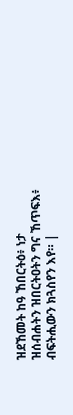ዝደኸመት ከዓ ኸበርትዕ፥ ነታ ዝሰብሐትን ዝበርትዐትን ግና ኸጥፍእ፥ ብፍትሒውን ክጓስየን እየ። |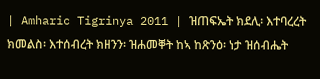| Amharic Tigrinya 2011 | ዝጠፍኤት ክደሊ፡ እተባረረት ክመልስ፡ እተሰብረት ክዘንን፡ ዝሐመቐት ከኣ ከጽንዕ፡ ነታ ዝሰብሔት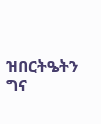ዝበርትዔትን ግና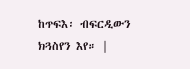ከጥፍእ፡ ብፍርዲውን ክጓስየን እየ። |